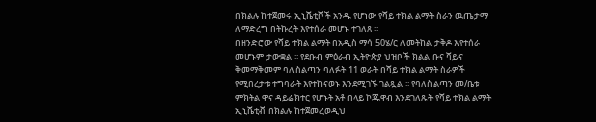በክልሉ ከተጀመሩ ኢኒሼቲቮች አንዱ የሆነው የሻይ ተክል ልማት ስራን ዉጤታማ ለማድረግ በትኩረት እየተሰራ መሆኑ ተገለጸ ፡፡
በዘንድሮው የሻይ ተክል ልማት በአዲስ ማሳ 50ሄ/ር ለመትከል ታቅዶ እየተሰራ መሆኑም ታውቋል ፡፡ የደቡብ ምዕራብ ኢትዮጵያ ህዝቦች ክልል ቡና ሻይና ቅመማቅመም ባለስልጣን ባለፉት 11 ወራት በሻይ ተክል ልማት ስራዎች የሚበረታቱ ተግባራት እየተከናወኑ እንደሚገኙ ገልጿል ፡፡ የባለስልጣን መ/ቤቱ ምክትል ዋና ዳይሬክተር የሆኑት አቶ በላይ ኮጁዋብ እንደገለጹት የሻይ ተክል ልማት ኢኒሼቲቭ በክልሉ ከተጀመረወዲህ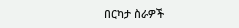በርካታ ስራዎች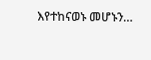እየተከናወኑ መሆኑን…